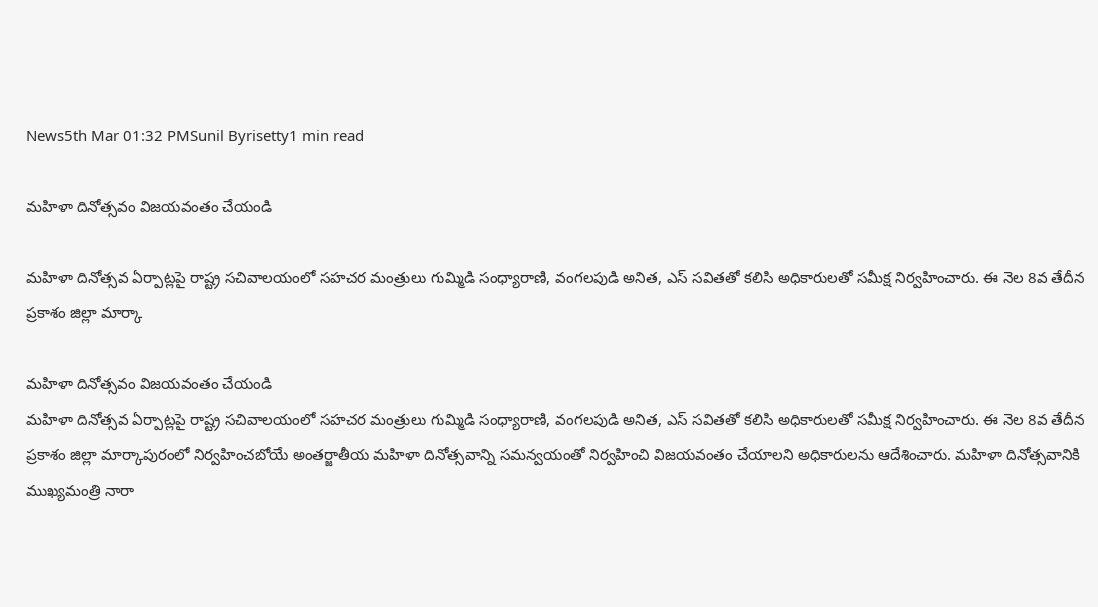News5th Mar 01:32 PMSunil Byrisetty1 min read

మహిళా దినోత్సవం విజయవంతం చేయండి

మహిళా దినోత్సవ ఏర్పాట్లపై రాష్ట్ర సచివాలయంలో సహచర మంత్రులు గుమ్మిడి సంధ్యారాణి, వంగలపుడి అనిత, ఎస్ సవితతో కలిసి అధికారులతో సమీక్ష నిర్వహించారు. ఈ నెల 8వ తేదీన ప్రకాశం జిల్లా మార్కా

మహిళా దినోత్సవం విజయవంతం చేయండి
మహిళా దినోత్సవ ఏర్పాట్లపై రాష్ట్ర సచివాలయంలో సహచర మంత్రులు గుమ్మిడి సంధ్యారాణి, వంగలపుడి అనిత, ఎస్ సవితతో కలిసి అధికారులతో సమీక్ష నిర్వహించారు. ఈ నెల 8వ తేదీన ప్రకాశం జిల్లా మార్కాపురంలో నిర్వహించబోయే అంతర్జాతీయ మహిళా దినోత్సవాన్ని సమన్వయంతో నిర్వహించి విజయవంతం చేయాలని అధికారులను ఆదేశించారు. మహిళా దినోత్సవానికి ముఖ్యమంత్రి నారా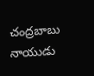చంద్రబాబు నాయుడు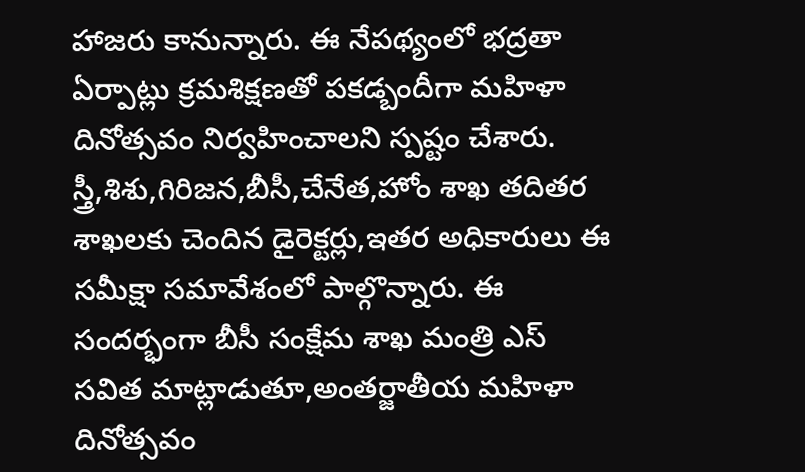హాజరు కానున్నారు. ఈ నేపథ్యంలో భద్రతా ఏర్పాట్లు క్రమశిక్షణతో పకడ్బందీగా మహిళా దినోత్సవం నిర్వహించాలని స్పష్టం చేశారు. స్త్రీ,శిశు,గిరిజన,బీసీ,చేనేత,హోం శాఖ తదితర శాఖలకు చెందిన డైరెక్టర్లు,ఇతర అధికారులు ఈ సమీక్షా సమావేశంలో పాల్గొన్నారు. ఈ సందర్భంగా బీసీ సంక్షేమ శాఖ మంత్రి ఎస్ సవిత మాట్లాడుతూ,అంతర్జాతీయ మహిళా దినోత్సవం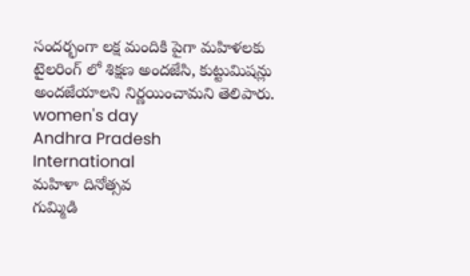సందర్భంగా లక్ష మందికి పైగా మహిళలకు టైలరింగ్ లో శిక్షణ అందజేసి, కుట్టుమిషన్లు అందజేయాలని నిర్ణయించామని తెలిపారు.
women's day
Andhra Pradesh
International
మహిళా దినోత్సవ
గుమ్మిడి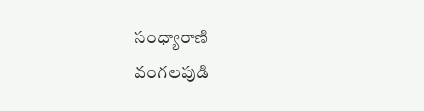సంధ్యారాణి
వంగలపుడి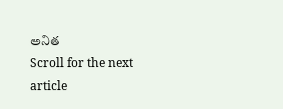అనిత
Scroll for the next article